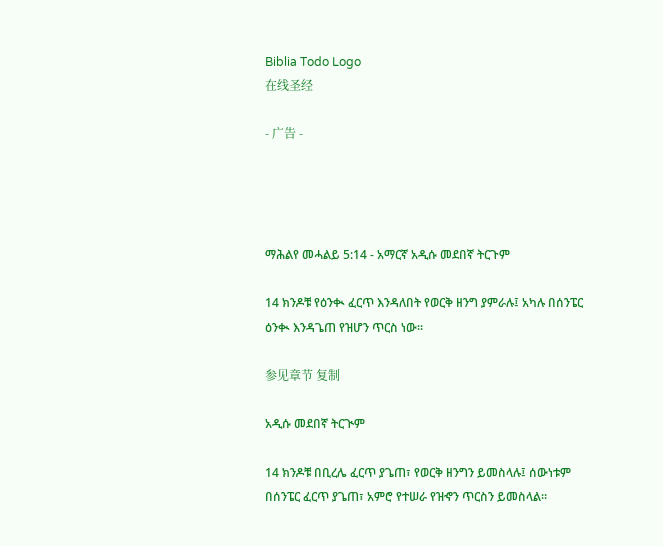Biblia Todo Logo
在线圣经

- 广告 -




ማሕልየ መሓልይ 5:14 - አማርኛ አዲሱ መደበኛ ትርጉም

14 ክንዶቹ የዕንቊ ፈርጥ እንዳለበት የወርቅ ዘንግ ያምራሉ፤ አካሉ በሰንፔር ዕንቊ እንዳጌጠ የዝሆን ጥርስ ነው።

参见章节 复制

አዲሱ መደበኛ ትርጒም

14 ክንዶቹ በቢረሌ ፈርጥ ያጌጠ፣ የወርቅ ዘንግን ይመስላሉ፤ ሰውነቱም በሰንፔር ፈርጥ ያጌጠ፣ አምሮ የተሠራ የዝኆን ጥርስን ይመስላል።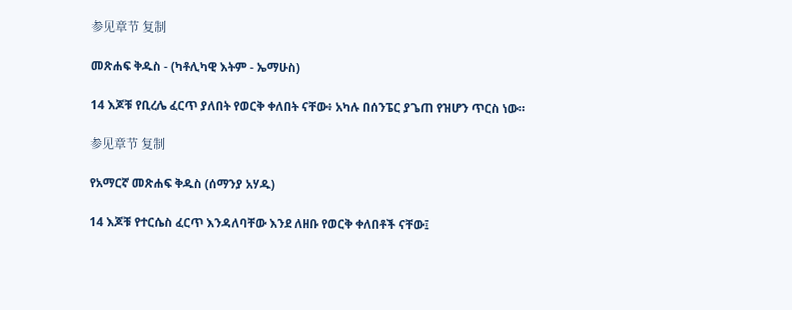参见章节 复制

መጽሐፍ ቅዱስ - (ካቶሊካዊ እትም - ኤማሁስ)

14 እጆቹ የቢረሌ ፈርጥ ያለበት የወርቅ ቀለበት ናቸው፥ አካሉ በሰንፔር ያጌጠ የዝሆን ጥርስ ነው።

参见章节 复制

የአማርኛ መጽሐፍ ቅዱስ (ሰማንያ አሃዱ)

14 እጆቹ የተርሴስ ፈርጥ እንዳለባቸው እንደ ለዘቡ የወርቅ ቀለበቶች ናቸው፤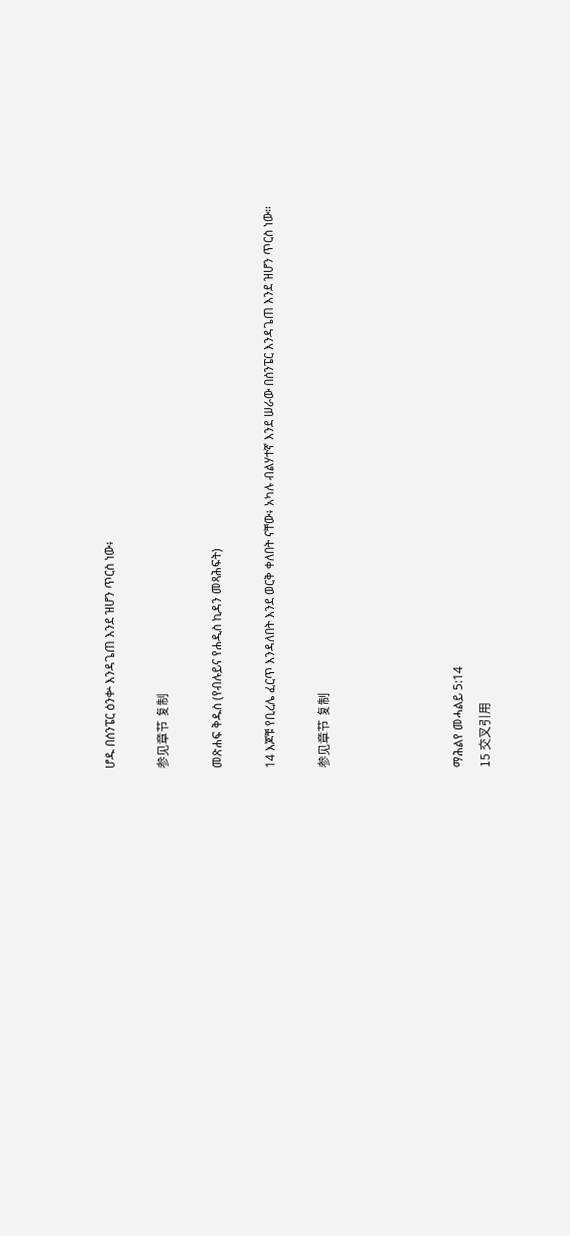ሆዱ በሰንፔር ዕንቍ እንዳጌጠ እንደ ዝሆን ጥርስ ነው፥

参见章节 复制

መጽሐፍ ቅዱስ (የብሉይና የሐዲስ ኪዳን መጻሕፍት)

14 እጆቹ የቢረሌ ፈርጥ እንዳለበት እንደ ወርቅ ቀለበት ናቸው፥ አካሉ ብልሃተኛ እንደ ሠራው በሰንፔር እንዳጌጠ እንደ ዝሆን ጥርስ ነው።

参见章节 复制




ማሕልየ መሓልይ 5:14
15 交叉引用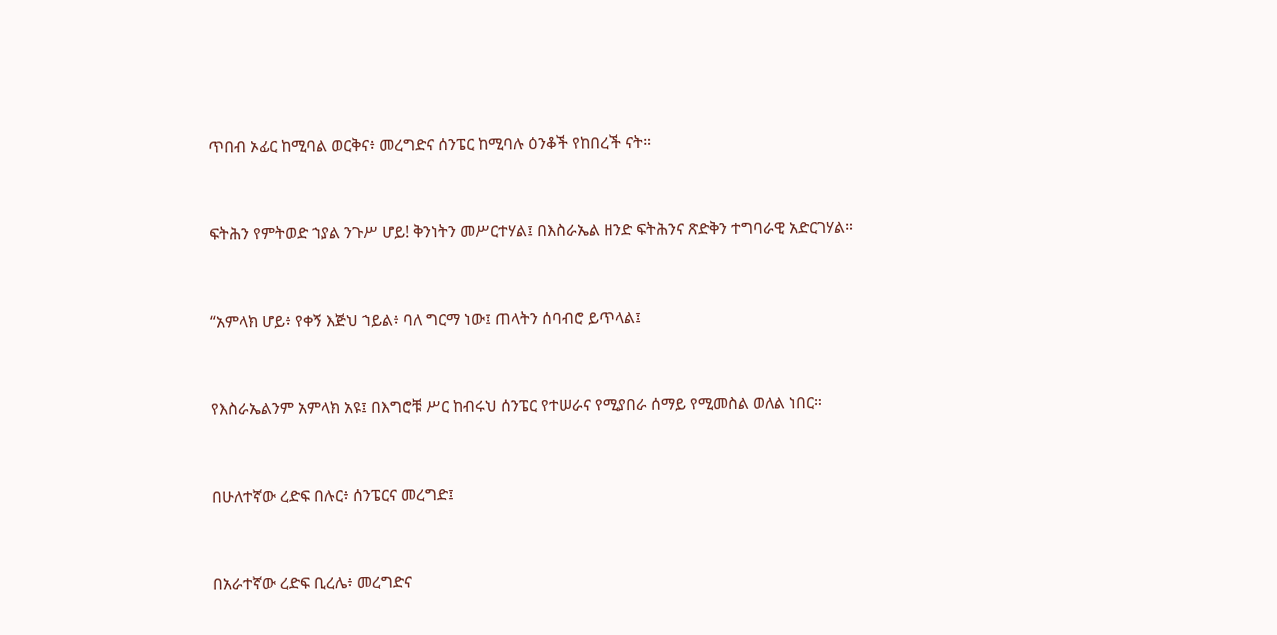ጥበብ ኦፊር ከሚባል ወርቅና፥ መረግድና ሰንፔር ከሚባሉ ዕንቆች የከበረች ናት።


ፍትሕን የምትወድ ኀያል ንጉሥ ሆይ! ቅንነትን መሥርተሃል፤ በእስራኤል ዘንድ ፍትሕንና ጽድቅን ተግባራዊ አድርገሃል።


“አምላክ ሆይ፥ የቀኝ እጅህ ኀይል፥ ባለ ግርማ ነው፤ ጠላትን ሰባብሮ ይጥላል፤


የእስራኤልንም አምላክ አዩ፤ በእግሮቹ ሥር ከብሩህ ሰንፔር የተሠራና የሚያበራ ሰማይ የሚመስል ወለል ነበር።


በሁለተኛው ረድፍ በሉር፥ ሰንፔርና መረግድ፤


በአራተኛው ረድፍ ቢረሌ፥ መረግድና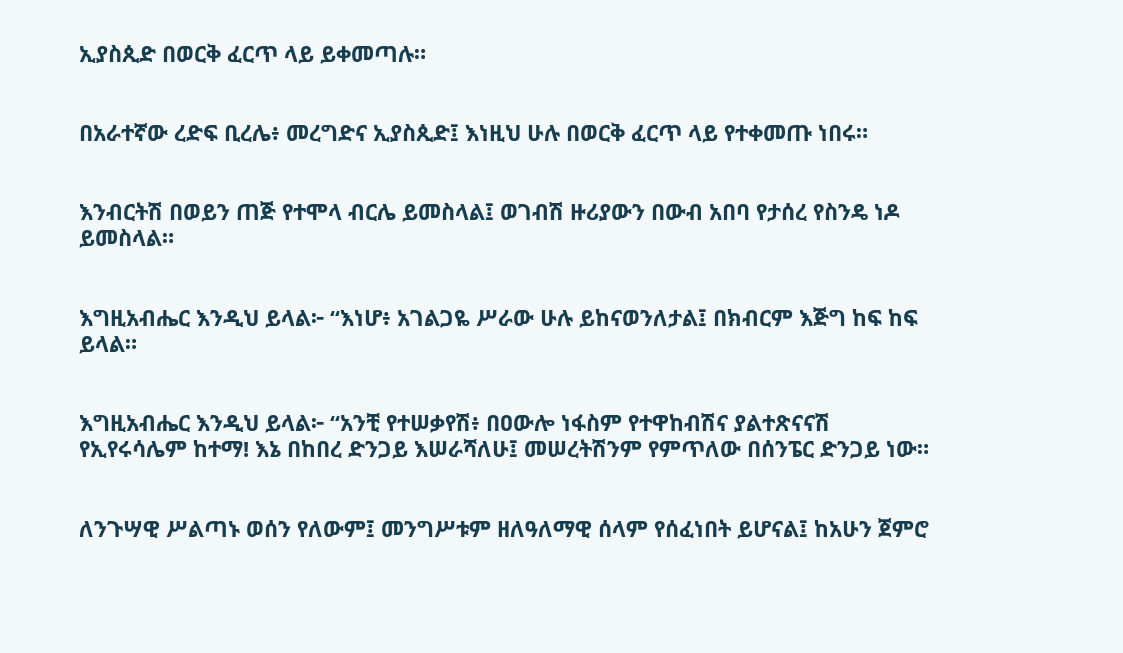ኢያስጲድ በወርቅ ፈርጥ ላይ ይቀመጣሉ።


በአራተኛው ረድፍ ቢረሌ፥ መረግድና ኢያስጲድ፤ እነዚህ ሁሉ በወርቅ ፈርጥ ላይ የተቀመጡ ነበሩ።


እንብርትሽ በወይን ጠጅ የተሞላ ብርሌ ይመስላል፤ ወገብሽ ዙሪያውን በውብ አበባ የታሰረ የስንዴ ነዶ ይመስላል።


እግዚአብሔር እንዲህ ይላል፦ “እነሆ፥ አገልጋዬ ሥራው ሁሉ ይከናወንለታል፤ በክብርም እጅግ ከፍ ከፍ ይላል።


እግዚአብሔር እንዲህ ይላል፦ “አንቺ የተሠቃየሽ፥ በዐውሎ ነፋስም የተዋከብሽና ያልተጽናናሽ የኢየሩሳሌም ከተማ! እኔ በከበረ ድንጋይ እሠራሻለሁ፤ መሠረትሽንም የምጥለው በሰንፔር ድንጋይ ነው።


ለንጉሣዊ ሥልጣኑ ወሰን የለውም፤ መንግሥቱም ዘለዓለማዊ ሰላም የሰፈነበት ይሆናል፤ ከአሁን ጀምሮ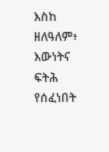እስከ ዘለዓለም፥ እውነትና ፍትሕ የሰፈነበት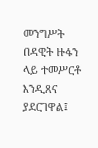መንግሥት በዳዊት ዙፋን ላይ ተመሥርቶ እንዲጸና ያደርገዋል፤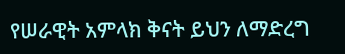የሠራዊት አምላክ ቅናት ይህን ለማድረግ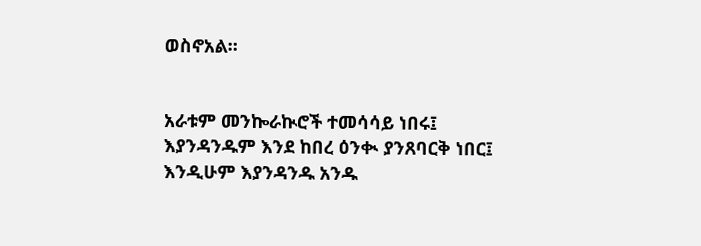ወስኖአል።


አራቱም መንኰራኲሮች ተመሳሳይ ነበሩ፤ እያንዳንዱም እንደ ከበረ ዕንቊ ያንጸባርቅ ነበር፤ እንዲሁም እያንዳንዱ አንዱ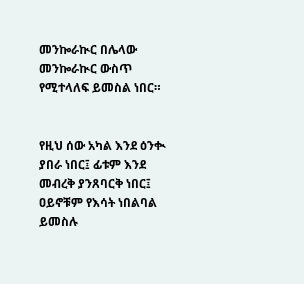መንኰራኲር በሌላው መንኰራኲር ውስጥ የሚተላለፍ ይመስል ነበር።


የዚህ ሰው አካል እንደ ዕንቊ ያበራ ነበር፤ ፊቱም እንደ መብረቅ ያንጸባርቅ ነበር፤ ዐይኖቹም የእሳት ነበልባል ይመስሉ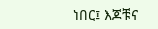ነበር፤ እጆቹና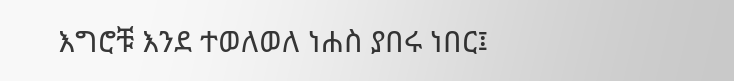እግሮቹ እንደ ተወለወለ ነሐስ ያበሩ ነበር፤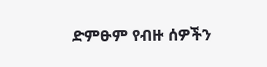ድምፁም የብዙ ሰዎችን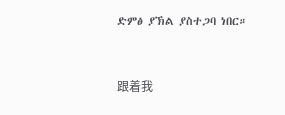ድምፅ ያኽል ያስተጋባ ነበር።


跟着我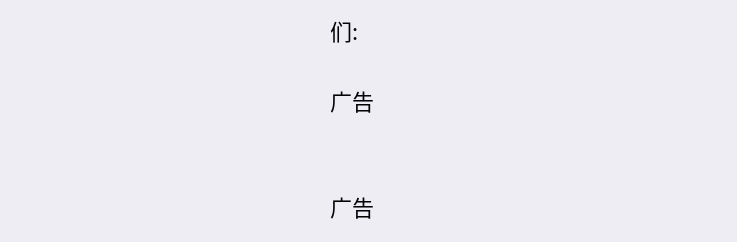们:

广告


广告